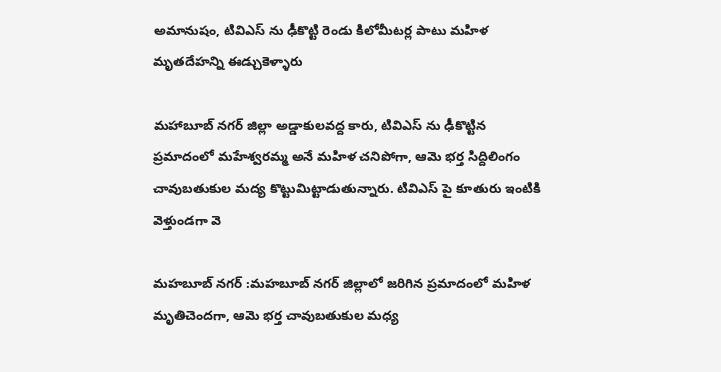అమానుషం, టివిఎస్ ను ఢీకొట్టి రెండు కిలోమీటర్ల పాటు మహిళ మృతదేహన్ని ఈడ్చుకెళ్ళారు

మహాబూబ్ నగర్ జిల్లా అడ్డాకులవద్ద కారు, టివిఎస్ ను ఢీకొట్టిన ప్రమాదంలో మహేశ్వరమ్మ అనే మహిళ చనిపోగా, ఆమె భర్త సిద్దిలింగం చావుబతుకుల మద్య కొట్టుమిట్టాడుతున్నారు. టివిఎస్ పై కూతురు ఇంటికి వెళ్తుండగా వె

మహబూబ్ నగర్ :మహబూబ్ నగర్ జిల్లాలో జరిగిన ప్రమాదంలో మహిళ మృతిచెందగా, ఆమె భర్త చావుబతుకుల మధ్య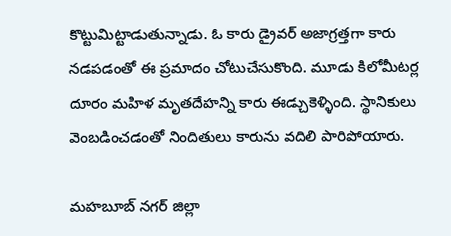కొట్టుమిట్టాడుతున్నాడు. ఓ కారు డ్రైవర్ అజాగ్రత్తగా కారు నడపడంతో ఈ ప్రమాదం చోటుచేసుకొంది. మూడు కిలోమీటర్ల దూరం మహిళ మృతదేహన్ని కారు ఈడ్చుకెళ్ళింది. స్థానికులు వెంబడించడంతో నిందితులు కారును వదిలి పారిపోయారు.

మహబూబ్ నగర్ జిల్లా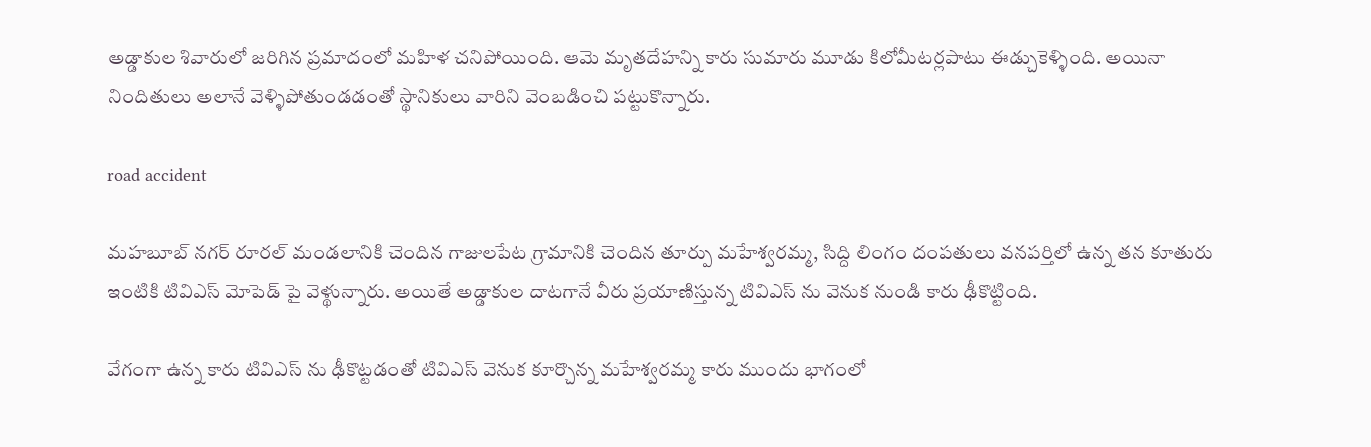అడ్డాకుల శివారులో జరిగిన ప్రమాదంలో మహిళ చనిపోయింది. ఆమె మృతదేహన్ని కారు సుమారు మూడు కిలోమీటర్లపాటు ఈడ్చుకెళ్ళింది. అయినా నిందితులు అలానే వెళ్ళిపోతుండడంతో స్థానికులు వారిని వెంబడించి పట్టుకొన్నారు.

road accident

మహబూబ్ నగర్ రూరల్ మండలానికి చెందిన గాజులపేట గ్రామానికి చెందిన తూర్పు మహేశ్వరమ్మ, సిద్ది లింగం దంపతులు వనపర్తిలో ఉన్న తన కూతురు ఇంటికి టివిఎస్ మోపెడ్ పై వెళ్థున్నారు. అయితే అడ్డాకుల దాటగానే వీరు ప్రయాణిస్తున్న టివిఎస్ ను వెనుక నుండి కారు ఢీకొట్టింది.

వేగంగా ఉన్న కారు టివిఎస్ ను ఢీకొట్టడంతో టివిఎస్ వెనుక కూర్చొన్న మహేశ్వరమ్మ కారు ముందు భాగంలో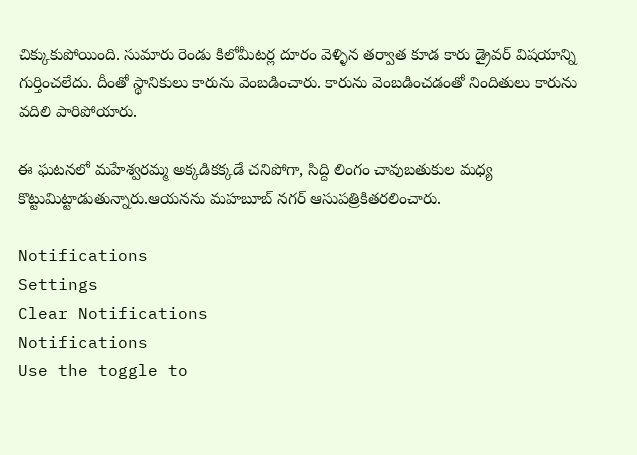చిక్కుకుపోయింది. సుమారు రెండు కిలోమీటర్ల దూరం వెళ్ళిన తర్వాత కూడ కారు డ్రైవర్ విషయాన్ని గుర్తించలేదు. దీంతో స్థానికులు కారును వెంబడించారు. కారును వెంబడించడంతో నిందితులు కారును వదిలి పారిపోయారు.

ఈ ఘటనలో మహేశ్వరమ్మ అక్కడికక్కడే చనిపోగా, సిద్ది లింగం చావుబతుకుల మధ్య కొట్టుమిట్టాడుతున్నారు.ఆయనను మహబూబ్ నగర్ ఆసుపత్రికితరలించారు.

Notifications
Settings
Clear Notifications
Notifications
Use the toggle to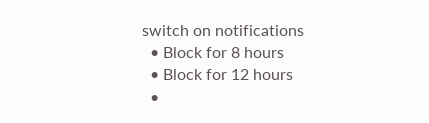switch on notifications
  • Block for 8 hours
  • Block for 12 hours
  •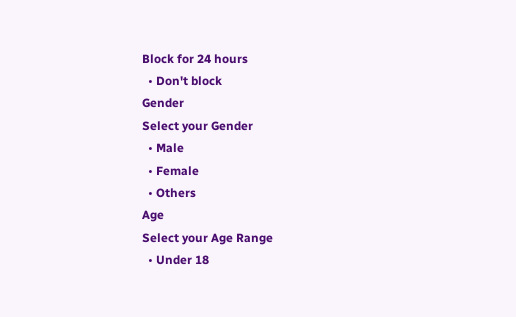Block for 24 hours
  • Don't block
Gender
Select your Gender
  • Male
  • Female
  • Others
Age
Select your Age Range
  • Under 18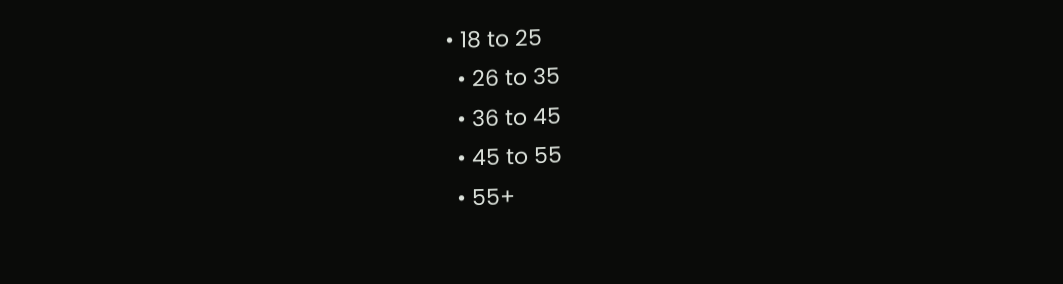• 18 to 25
  • 26 to 35
  • 36 to 45
  • 45 to 55
  • 55+